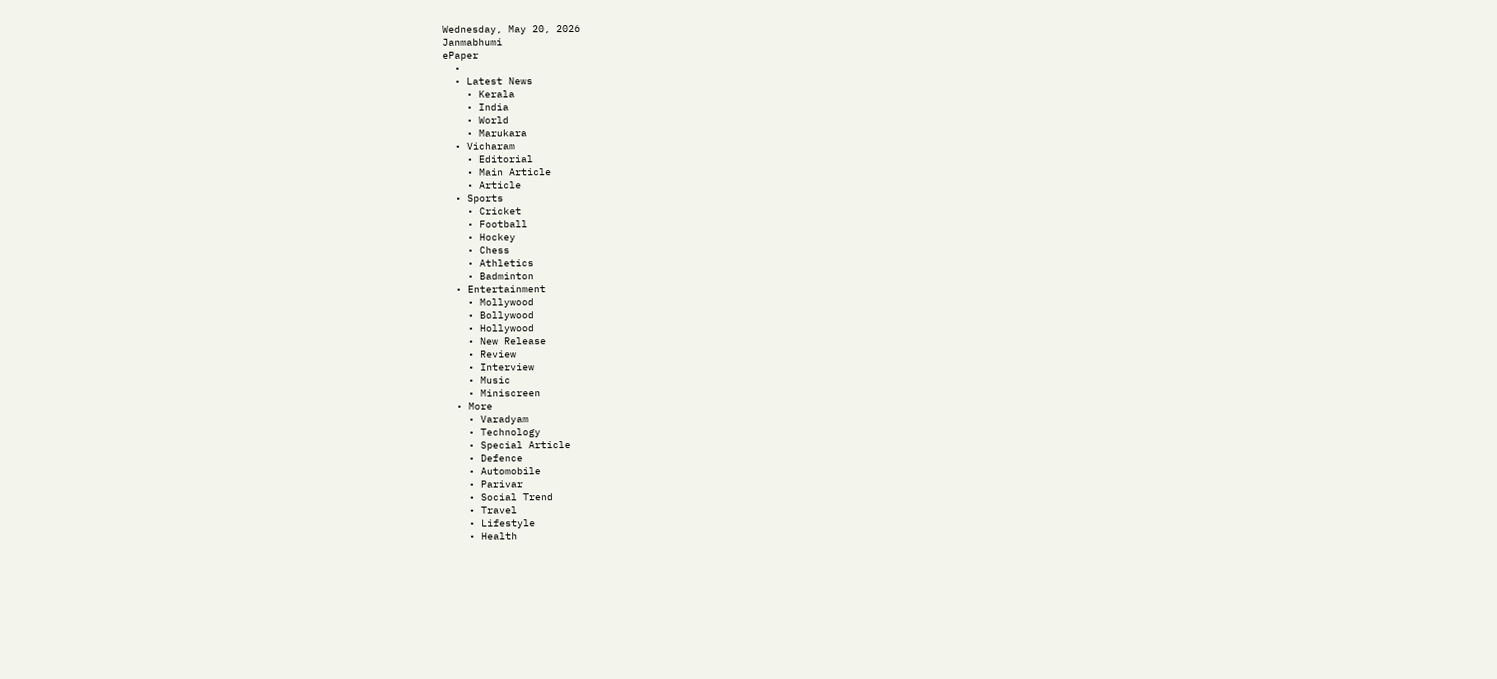Wednesday, May 20, 2026
Janmabhumi
ePaper
  •
  • Latest News
    • Kerala
    • India
    • World
    • Marukara
  • Vicharam
    • Editorial
    • Main Article
    • Article
  • Sports
    • Cricket
    • Football
    • Hockey
    • Chess
    • Athletics
    • Badminton
  • Entertainment
    • Mollywood
    • Bollywood
    • Hollywood
    • New Release
    • Review
    • Interview
    • Music
    • Miniscreen
  • More
    • Varadyam
    • Technology
    • Special Article
    • Defence
    • Automobile
    • Parivar
    • Social Trend
    • Travel
    • Lifestyle
    • Health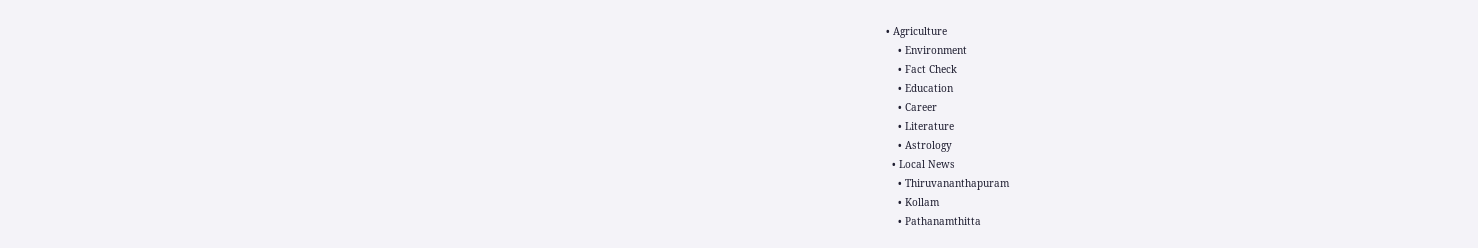• Agriculture
    • Environment
    • Fact Check
    • Education
    • Career
    • Literature
    • Astrology
  • Local News
    • Thiruvananthapuram
    • Kollam
    • Pathanamthitta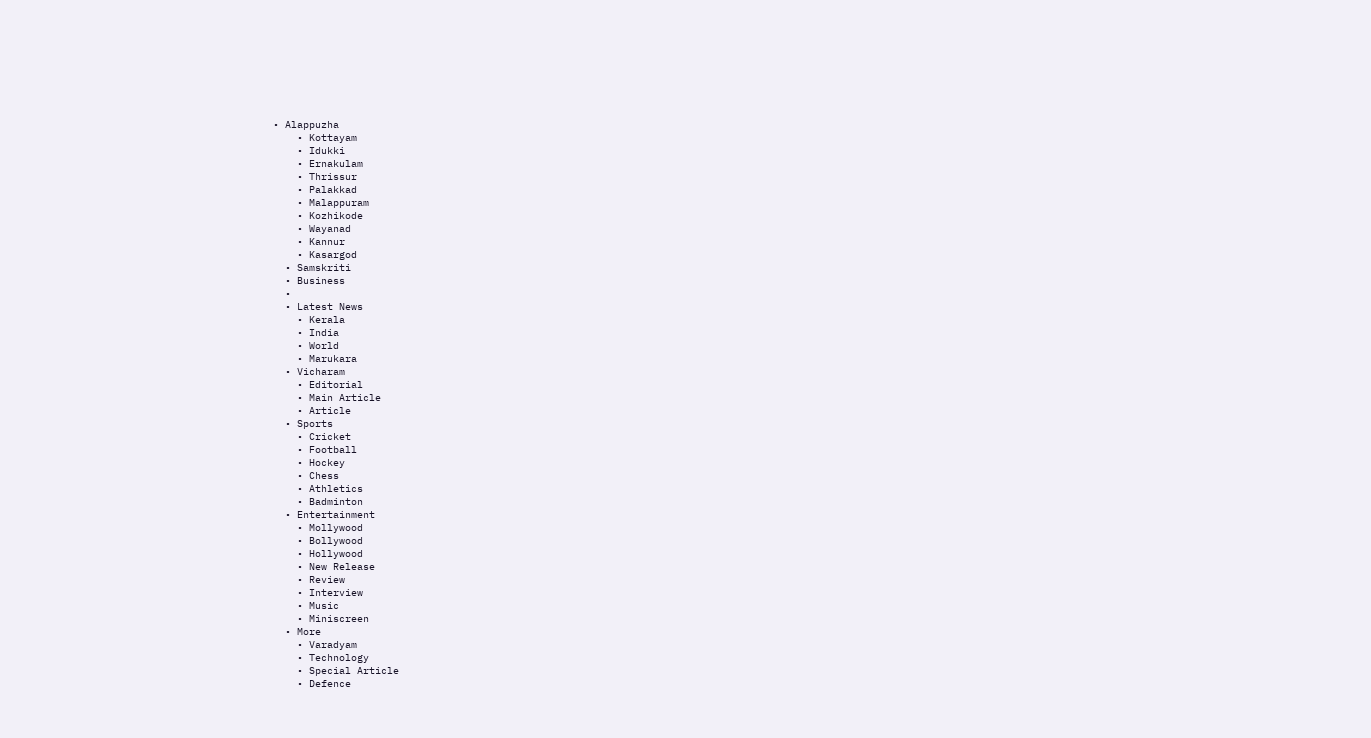• Alappuzha
    • Kottayam
    • Idukki
    • Ernakulam
    • Thrissur
    • Palakkad
    • Malappuram
    • Kozhikode
    • Wayanad
    • Kannur
    • Kasargod
  • Samskriti
  • Business
  •
  • Latest News
    • Kerala
    • India
    • World
    • Marukara
  • Vicharam
    • Editorial
    • Main Article
    • Article
  • Sports
    • Cricket
    • Football
    • Hockey
    • Chess
    • Athletics
    • Badminton
  • Entertainment
    • Mollywood
    • Bollywood
    • Hollywood
    • New Release
    • Review
    • Interview
    • Music
    • Miniscreen
  • More
    • Varadyam
    • Technology
    • Special Article
    • Defence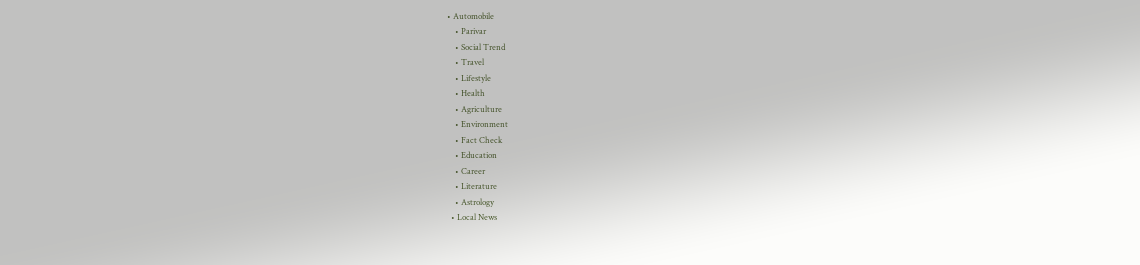• Automobile
    • Parivar
    • Social Trend
    • Travel
    • Lifestyle
    • Health
    • Agriculture
    • Environment
    • Fact Check
    • Education
    • Career
    • Literature
    • Astrology
  • Local News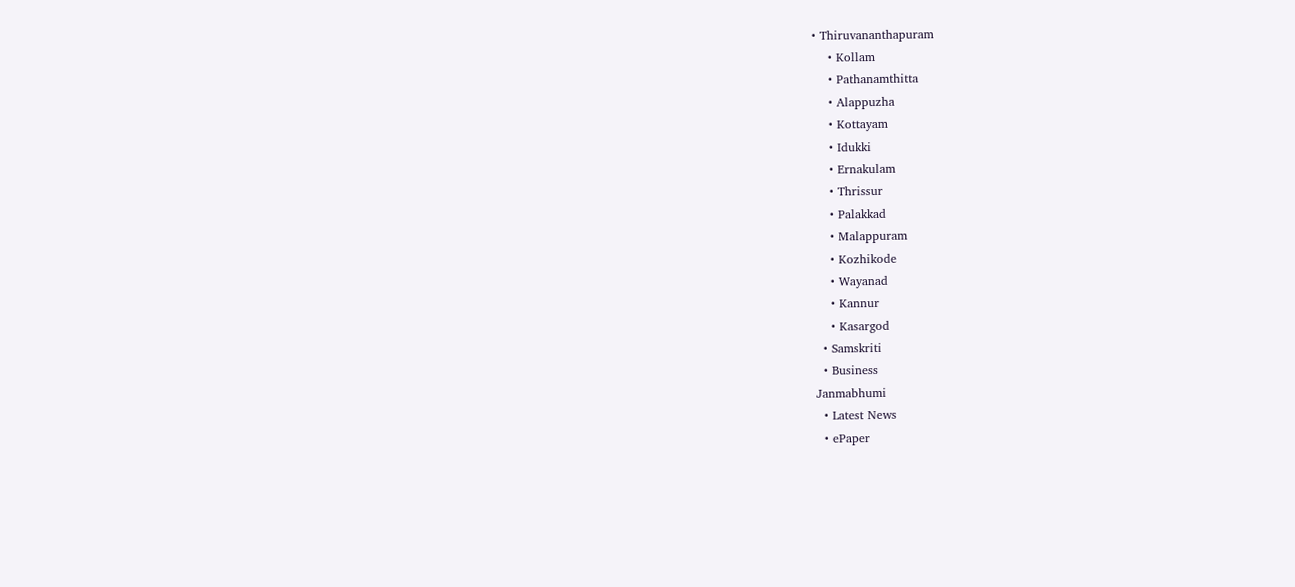• Thiruvananthapuram
    • Kollam
    • Pathanamthitta
    • Alappuzha
    • Kottayam
    • Idukki
    • Ernakulam
    • Thrissur
    • Palakkad
    • Malappuram
    • Kozhikode
    • Wayanad
    • Kannur
    • Kasargod
  • Samskriti
  • Business
Janmabhumi
  • Latest News
  • ePaper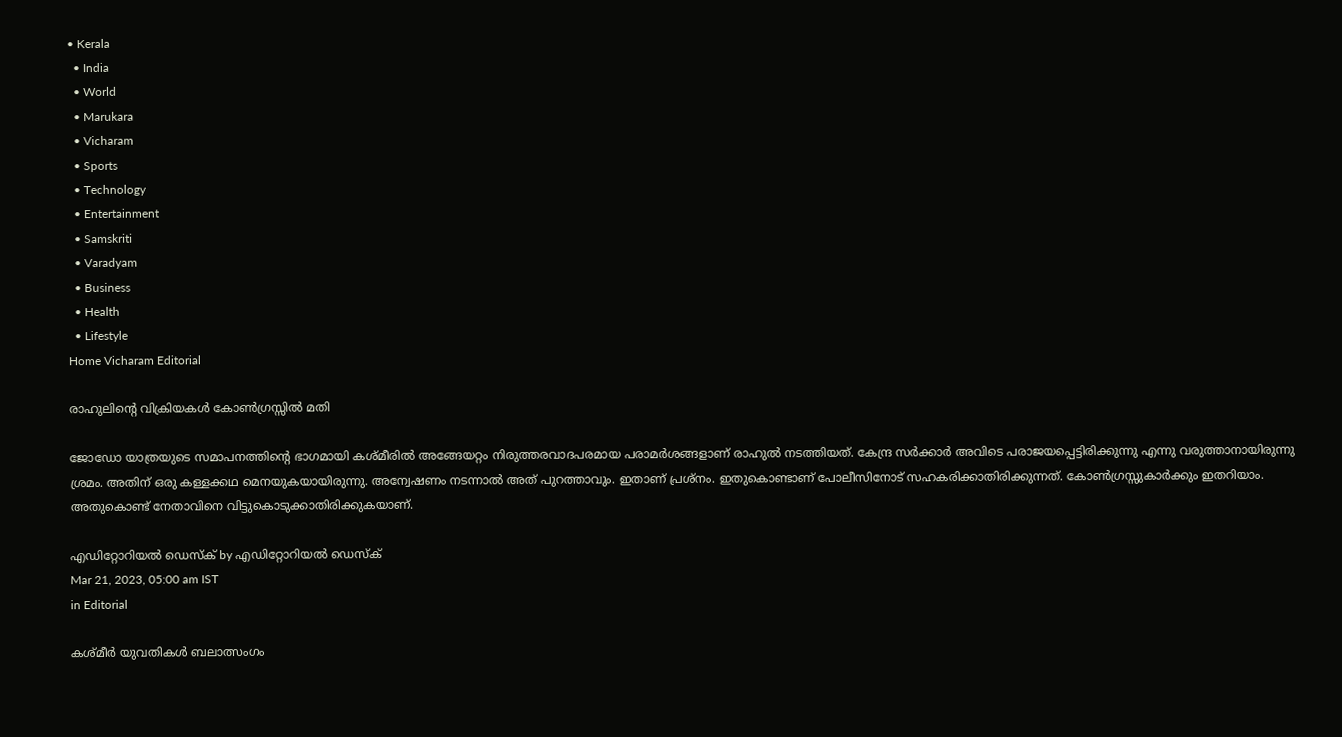• Kerala
  • India
  • World
  • Marukara
  • Vicharam
  • Sports
  • Technology
  • Entertainment
  • Samskriti
  • Varadyam
  • Business
  • Health
  • Lifestyle
Home Vicharam Editorial

രാഹുലിന്റെ വിക്രിയകള്‍ കോണ്‍ഗ്രസ്സില്‍ മതി

ജോഡോ യാത്രയുടെ സമാപനത്തിന്റെ ഭാഗമായി കശ്മീരില്‍ അങ്ങേയറ്റം നിരുത്തരവാദപരമായ പരാമര്‍ശങ്ങളാണ് രാഹുല്‍ നടത്തിയത്. കേന്ദ്ര സര്‍ക്കാര്‍ അവിടെ പരാജയപ്പെട്ടിരിക്കുന്നു എന്നു വരുത്താനായിരുന്നു ശ്രമം. അതിന് ഒരു കള്ളക്കഥ മെനയുകയായിരുന്നു. അന്വേഷണം നടന്നാല്‍ അത് പുറത്താവും. ഇതാണ് പ്രശ്‌നം. ഇതുകൊണ്ടാണ് പോലീസിനോട് സഹകരിക്കാതിരിക്കുന്നത്. കോണ്‍ഗ്രസ്സുകാര്‍ക്കും ഇതറിയാം. അതുകൊണ്ട് നേതാവിനെ വിട്ടുകൊടുക്കാതിരിക്കുകയാണ്.

എഡിറ്റോറിയൽ ഡെസ്ക് by എഡിറ്റോറിയൽ ഡെസ്ക്
Mar 21, 2023, 05:00 am IST
in Editorial

കശ്മീര്‍ യുവതികള്‍ ബലാത്സംഗം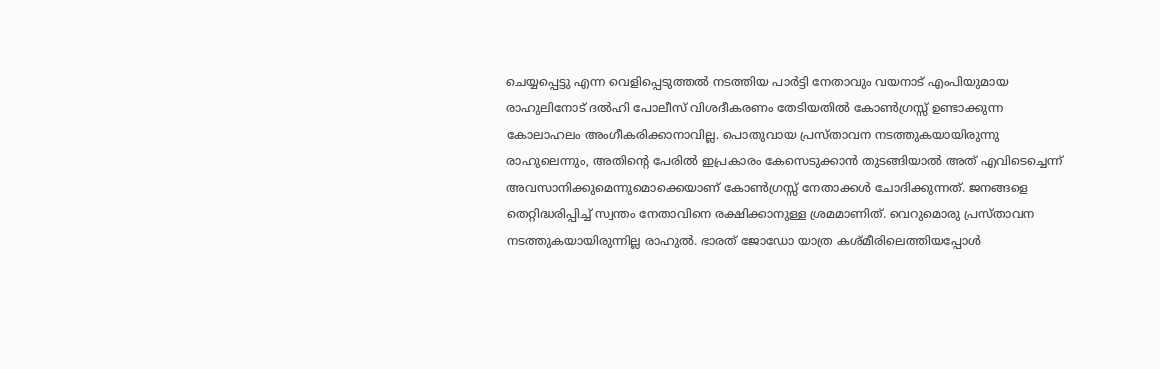ചെയ്യപ്പെട്ടു എന്ന വെളിപ്പെടുത്തല്‍ നടത്തിയ പാര്‍ട്ടി നേതാവും വയനാട് എംപിയുമായ രാഹുലിനോട് ദല്‍ഹി പോലീസ് വിശദീകരണം തേടിയതില്‍ കോണ്‍ഗ്രസ്സ് ഉണ്ടാക്കുന്ന കോലാഹലം അംഗീകരിക്കാനാവില്ല. പൊതുവായ പ്രസ്താവന നടത്തുകയായിരുന്നു രാഹുലെന്നും, അതിന്റെ പേരില്‍ ഇപ്രകാരം കേസെടുക്കാന്‍ തുടങ്ങിയാല്‍ അത് എവിടെച്ചെന്ന് അവസാനിക്കുമെന്നുമൊക്കെയാണ് കോണ്‍ഗ്രസ്സ് നേതാക്കള്‍ ചോദിക്കുന്നത്. ജനങ്ങളെ തെറ്റിദ്ധരിപ്പിച്ച് സ്വന്തം നേതാവിനെ രക്ഷിക്കാനുള്ള ശ്രമമാണിത്. വെറുമൊരു പ്രസ്താവന നടത്തുകയായിരുന്നില്ല രാഹുല്‍. ഭാരത് ജോഡോ യാത്ര കശ്മീരിലെത്തിയപ്പോള്‍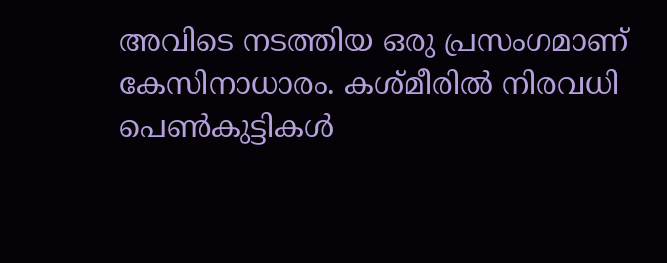അവിടെ നടത്തിയ ഒരു പ്രസംഗമാണ് കേസിനാധാരം. കശ്മീരില്‍ നിരവധി പെണ്‍കുട്ടികള്‍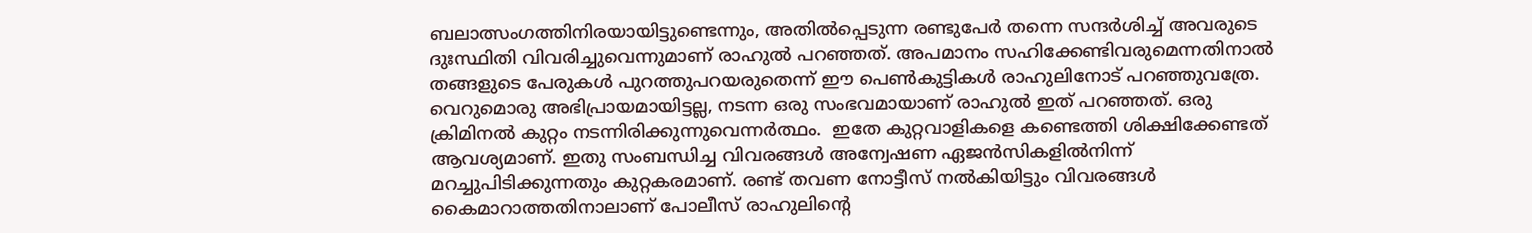ബലാത്സംഗത്തിനിരയായിട്ടുണ്ടെന്നും, അതില്‍പ്പെടുന്ന രണ്ടുപേര്‍ തന്നെ സന്ദര്‍ശിച്ച് അവരുടെ ദുഃസ്ഥിതി വിവരിച്ചുവെന്നുമാണ് രാഹുല്‍ പറഞ്ഞത്. അപമാനം സഹിക്കേണ്ടിവരുമെന്നതിനാല്‍ തങ്ങളുടെ പേരുകള്‍ പുറത്തുപറയരുതെന്ന് ഈ പെണ്‍കുട്ടികള്‍ രാഹുലിനോട് പറഞ്ഞുവത്രേ. വെറുമൊരു അഭിപ്രായമായിട്ടല്ല, നടന്ന ഒരു സംഭവമായാണ് രാഹുല്‍ ഇത് പറഞ്ഞത്. ഒരു ക്രിമിനല്‍ കുറ്റം നടന്നിരിക്കുന്നുവെന്നര്‍ത്ഥം.  ഇതേ കുറ്റവാളികളെ കണ്ടെത്തി ശിക്ഷിക്കേണ്ടത് ആവശ്യമാണ്. ഇതു സംബന്ധിച്ച വിവരങ്ങള്‍ അന്വേഷണ ഏജന്‍സികളില്‍നിന്ന് മറച്ചുപിടിക്കുന്നതും കുറ്റകരമാണ്. രണ്ട് തവണ നോട്ടീസ് നല്‍കിയിട്ടും വിവരങ്ങള്‍ കൈമാറാത്തതിനാലാണ് പോലീസ് രാഹുലിന്റെ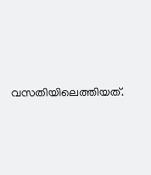വസതിയിലെത്തിയത്.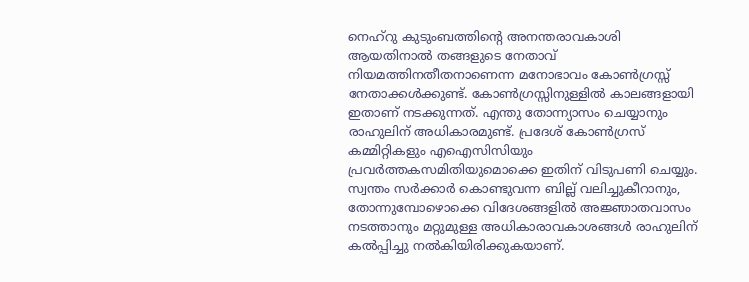നെഹ്‌റു കുടുംബത്തിന്റെ അനന്തരാവകാശി ആയതിനാല്‍ തങ്ങളുടെ നേതാവ് നിയമത്തിനതീതനാണെന്ന മനോഭാവം കോണ്‍ഗ്രസ്സ് നേതാക്കള്‍ക്കുണ്ട്. കോണ്‍ഗ്രസ്സിനുള്ളില്‍ കാലങ്ങളായി ഇതാണ് നടക്കുന്നത്. എന്തു തോന്ന്യാസം ചെയ്യാനും രാഹുലിന് അധികാരമുണ്ട്. പ്രദേശ് കോണ്‍ഗ്രസ് കമ്മിറ്റികളും എഐസിസിയും പ്രവര്‍ത്തകസമിതിയുമൊക്കെ ഇതിന് വിടുപണി ചെയ്യും. സ്വന്തം സര്‍ക്കാര്‍ കൊണ്ടുവന്ന ബില്ല് വലിച്ചുകീറാനും, തോന്നുമ്പോഴൊക്കെ വിദേശങ്ങളില്‍ അജ്ഞാതവാസം നടത്താനും മറ്റുമുള്ള അധികാരാവകാശങ്ങള്‍ രാഹുലിന് കല്‍പ്പിച്ചു നല്‍കിയിരിക്കുകയാണ്.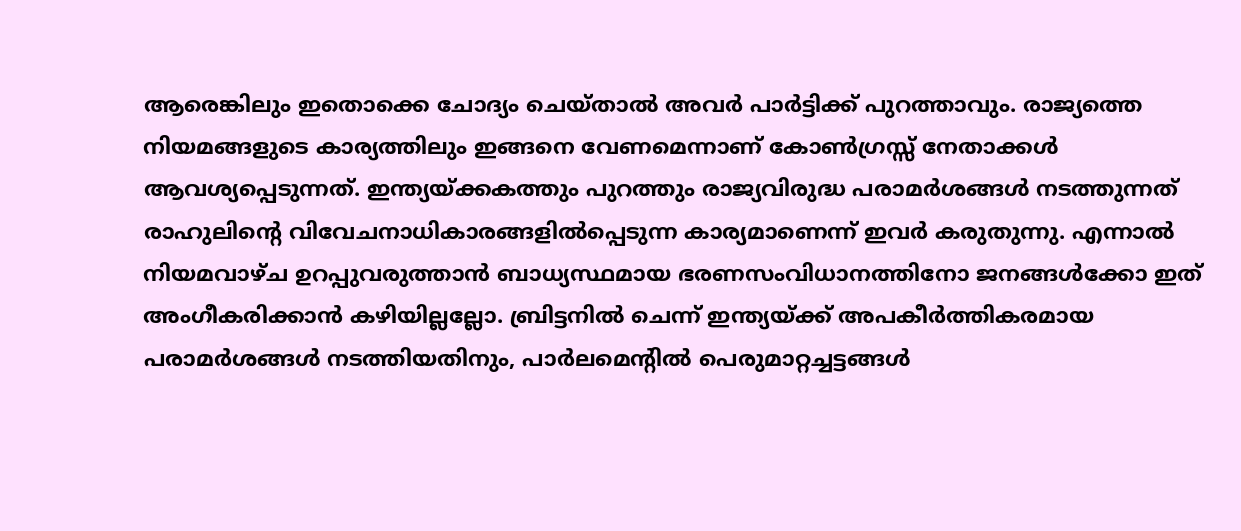ആരെങ്കിലും ഇതൊക്കെ ചോദ്യം ചെയ്താല്‍ അവര്‍ പാര്‍ട്ടിക്ക് പുറത്താവും. രാജ്യത്തെ നിയമങ്ങളുടെ കാര്യത്തിലും ഇങ്ങനെ വേണമെന്നാണ് കോണ്‍ഗ്രസ്സ് നേതാക്കള്‍ ആവശ്യപ്പെടുന്നത്. ഇന്ത്യയ്‌ക്കകത്തും പുറത്തും രാജ്യവിരുദ്ധ പരാമര്‍ശങ്ങള്‍ നടത്തുന്നത് രാഹുലിന്റെ വിവേചനാധികാരങ്ങളില്‍പ്പെടുന്ന കാര്യമാണെന്ന് ഇവര്‍ കരുതുന്നു. എന്നാല്‍ നിയമവാഴ്ച ഉറപ്പുവരുത്താന്‍ ബാധ്യസ്ഥമായ ഭരണസംവിധാനത്തിനോ ജനങ്ങള്‍ക്കോ ഇത് അംഗീകരിക്കാന്‍ കഴിയില്ലല്ലോ. ബ്രിട്ടനില്‍ ചെന്ന് ഇന്ത്യയ്‌ക്ക് അപകീര്‍ത്തികരമായ പരാമര്‍ശങ്ങള്‍ നടത്തിയതിനും, പാര്‍ലമെന്റില്‍ പെരുമാറ്റച്ചട്ടങ്ങള്‍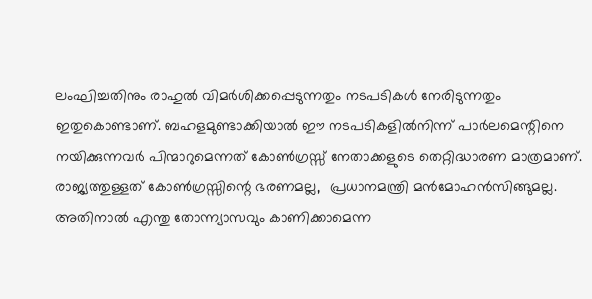ലംഘിച്ചതിനും രാഹുല്‍ വിമര്‍ശിക്കപ്പെടുന്നതും നടപടികള്‍ നേരിടുന്നതും ഇതുകൊണ്ടാണ്. ബഹളമുണ്ടാക്കിയാല്‍ ഈ നടപടികളില്‍നിന്ന് പാര്‍ലമെന്റിനെ നയിക്കുന്നവര്‍ പിന്മാറുമെന്നത് കോണ്‍ഗ്രസ്സ് നേതാക്കളുടെ തെറ്റിദ്ധാരണ മാത്രമാണ്. രാജ്യത്തുള്ളത് കോണ്‍ഗ്രസ്സിന്റെ ഭരണമല്ല,  പ്രധാനമന്ത്രി മന്‍മോഹന്‍സിങ്ങുമല്ല. അതിനാല്‍ എന്തു തോന്ന്യാസവും കാണിക്കാമെന്ന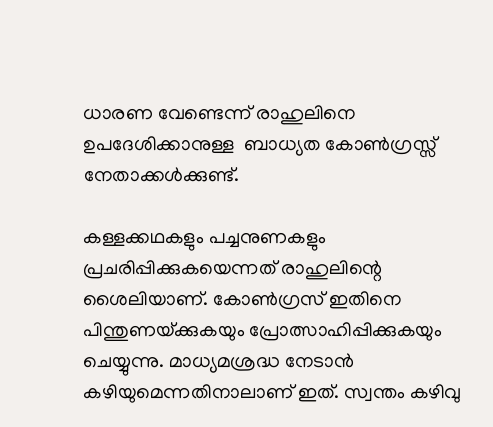ധാരണ വേണ്ടെന്ന് രാഹുലിനെ ഉപദേശിക്കാനുള്ള  ബാധ്യത കോണ്‍ഗ്രസ്സ് നേതാക്കള്‍ക്കുണ്ട്.

കള്ളക്കഥകളും പച്ചനുണകളും പ്രചരിപ്പിക്കുകയെന്നത് രാഹുലിന്റെ ശൈലിയാണ്. കോണ്‍ഗ്രസ് ഇതിനെ പിന്തുണയ്‌ക്കുകയും പ്രോത്സാഹിപ്പിക്കുകയും ചെയ്യുന്നു. മാധ്യമശ്രദ്ധ നേടാന്‍ കഴിയുമെന്നതിനാലാണ് ഇത്. സ്വന്തം കഴിവു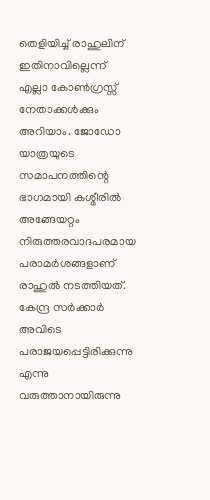തെളിയിച്ച് രാഹുലിന് ഇതിനാവില്ലെന്ന് എല്ലാ കോണ്‍ഗ്രസ്സ് നേതാക്കള്‍ക്കും അറിയാം. ജോഡോ യാത്രയുടെ സമാപനത്തിന്റെ ഭാഗമായി കശ്മീരില്‍ അങ്ങേയറ്റം നിരുത്തരവാദപരമായ പരാമര്‍ശങ്ങളാണ് രാഹുല്‍ നടത്തിയത്. കേന്ദ്ര സര്‍ക്കാര്‍ അവിടെ പരാജയപ്പെട്ടിരിക്കുന്നു എന്നു വരുത്താനായിരുന്നു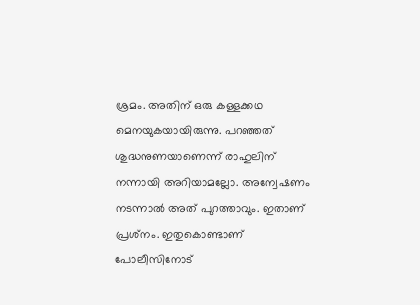ശ്രമം. അതിന് ഒരു കള്ളക്കഥ മെനയുകയായിരുന്നു. പറഞ്ഞത് ശുദ്ധനുണയാണെന്ന് രാഹുലിന് നന്നായി അറിയാമല്ലോ. അന്വേഷണം നടന്നാല്‍ അത് പുറത്താവും. ഇതാണ് പ്രശ്‌നം. ഇതുകൊണ്ടാണ് പോലീസിനോട്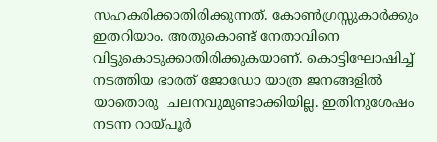സഹകരിക്കാതിരിക്കുന്നത്. കോണ്‍ഗ്രസ്സുകാര്‍ക്കും ഇതറിയാം. അതുകൊണ്ട് നേതാവിനെ വിട്ടുകൊടുക്കാതിരിക്കുകയാണ്. കൊട്ടിഘോഷിച്ച് നടത്തിയ ഭാരത് ജോഡോ യാത്ര ജനങ്ങളില്‍ യാതൊരു  ചലനവുമുണ്ടാക്കിയില്ല. ഇതിനുശേഷം നടന്ന റായ്‌പൂര്‍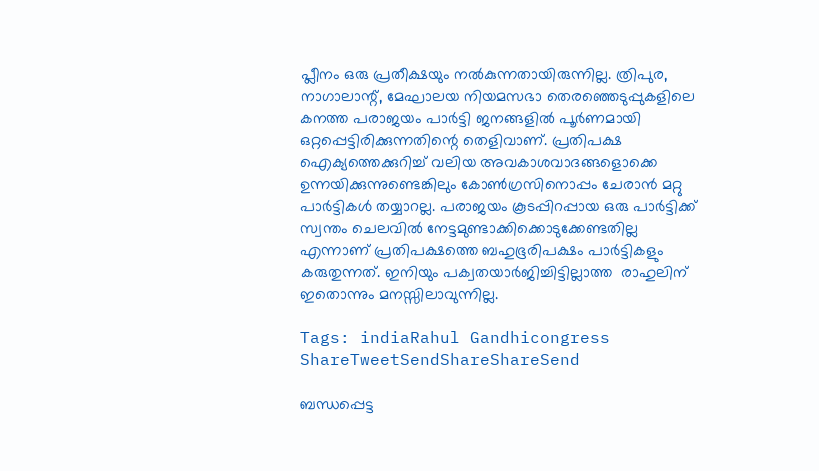പ്ലീനം ഒരു പ്രതീക്ഷയും നല്‍കുന്നതായിരുന്നില്ല. ത്രിപുര, നാഗാലാന്റ്, മേഘാലയ നിയമസഭാ തെരഞ്ഞെടുപ്പുകളിലെ കനത്ത പരാജയം പാര്‍ട്ടി ജനങ്ങളില്‍ പൂര്‍ണമായി ഒറ്റപ്പെട്ടിരിക്കുന്നതിന്റെ തെളിവാണ്. പ്രതിപക്ഷ ഐക്യത്തെക്കുറിച്ച് വലിയ അവകാശവാദങ്ങളൊക്കെ ഉന്നയിക്കുന്നുണ്ടെങ്കിലും കോണ്‍ഗ്രസിനൊപ്പം ചേരാന്‍ മറ്റു പാര്‍ട്ടികള്‍ തയ്യാറല്ല. പരാജയം കൂടപ്പിറപ്പായ ഒരു പാര്‍ട്ടിക്ക് സ്വന്തം ചെലവില്‍ നേട്ടമുണ്ടാക്കിക്കൊടുക്കേണ്ടതില്ല എന്നാണ് പ്രതിപക്ഷത്തെ ബഹുഭൂരിപക്ഷം പാര്‍ട്ടികളും കരുതുന്നത്. ഇനിയും പക്വതയാര്‍ജിച്ചിട്ടില്ലാത്ത  രാഹുലിന് ഇതൊന്നും മനസ്സിലാവുന്നില്ല.

Tags: indiaRahul Gandhicongress
ShareTweetSendShareShareSend

ബന്ധപ്പെട്ട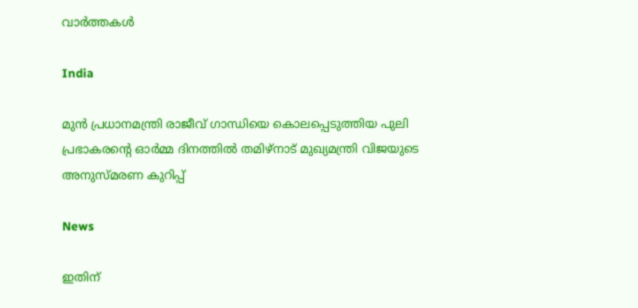വാര്‍ത്തകള്‍

India

മുൻ പ്രധാനമന്ത്രി രാജീവ് ഗാന്ധിയെ കൊലപ്പെടുത്തിയ പുലി പ്രഭാകരന്റെ ഓർമ്മ ദിനത്തിൽ തമിഴ്നാട് മുഖ്യമന്ത്രി വിജയുടെ അനുസ്മരണ കുറിപ്പ്

News

ഇതിന്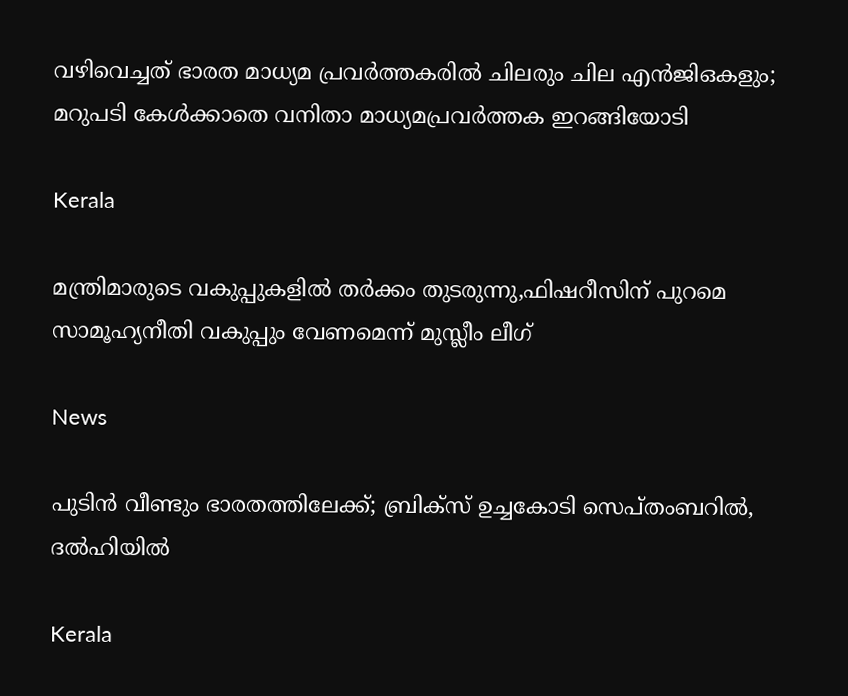വഴിവെച്ചത് ഭാരത മാധ്യമ പ്രവർത്തകരിൽ ചിലരും ചില എൻജിഒകളും; മറുപടി കേൾക്കാതെ വനിതാ മാധ്യമപ്രവർത്തക ഇറങ്ങിയോടി

Kerala

മന്ത്രിമാരുടെ വകുപ്പുകളില്‍ തര്‍ക്കം തുടരുന്നു,ഫിഷറീസിന് പുറമെ സാമൂഹ്യനീതി വകുപ്പും വേണമെന്ന് മുസ്ലീം ലീഗ്

News

പുടിൻ വീണ്ടും ഭാരതത്തിലേക്ക്; ബ്രിക്‌സ് ഉച്ചകോടി സെപ്തംബറിൽ, ദൽഹിയിൽ

Kerala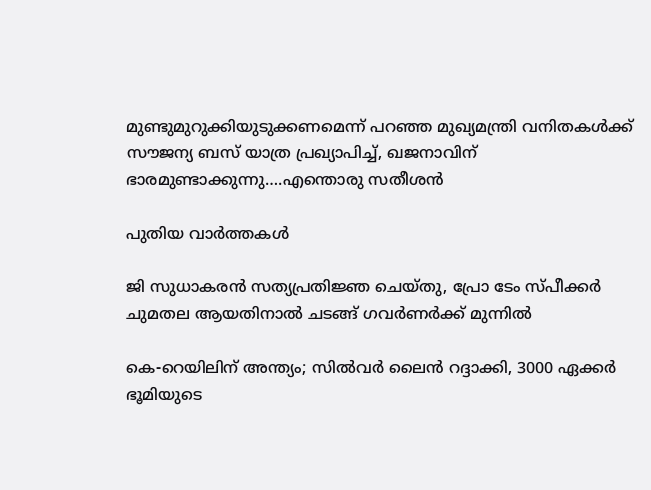മുണ്ടുമുറുക്കിയുടുക്കണമെന്ന് പറഞ്ഞ മുഖ്യമന്ത്രി വനിതകള്‍ക്ക് സൗജന്യ ബസ് യാത്ര പ്രഖ്യാപിച്ച്, ഖജനാവിന് ഭാരമുണ്ടാക്കുന്നു….എന്തൊരു സതീശന്‍

പുതിയ വാര്‍ത്തകള്‍

ജി സുധാകരൻ സത്യപ്രതിജ്ഞ ചെയ്തു, പ്രോ ടേം സ്പീക്കർ ചുമതല ആയതിനാൽ ചടങ്ങ് ഗവർണർക്ക് മുന്നിൽ

കെ-റെയിലിന് അന്ത്യം; സിൽവർ ലൈൻ റദ്ദാക്കി, 3000 ഏക്കർ ഭൂമിയുടെ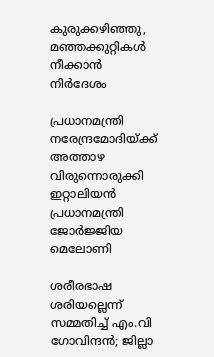കുരുക്കഴിഞ്ഞു, മഞ്ഞക്കുറ്റികൾ നീക്കാൻ നിർദേശം

പ്രധാനമന്ത്രി നരേന്ദ്രമോദിയ്‌ക്ക് അത്താഴ വിരുന്നൊരുക്കി ഇറ്റാലിയൻ പ്രധാനമന്ത്രി ജോർജ്ജിയ മെലോണി

ശരീരഭാഷ ശരിയല്ലെന്ന് സമ്മതിച്ച് എം.വി ഗോവിന്ദൻ; ജില്ലാ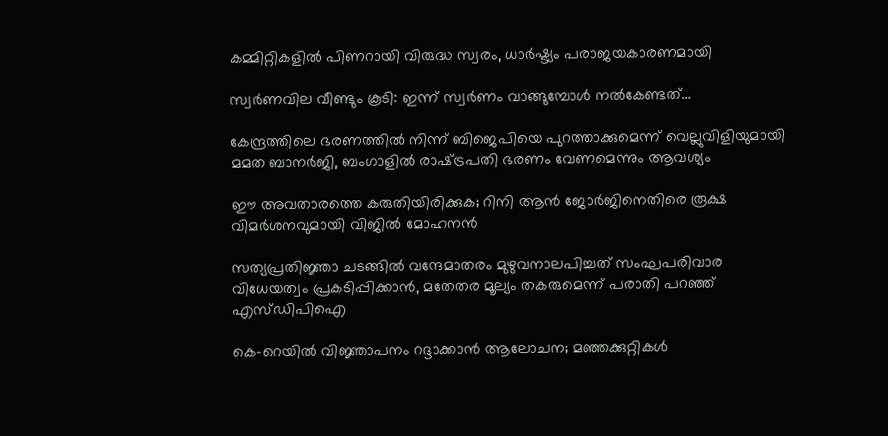കമ്മിറ്റികളിൽ പിണറായി വിരുദ്ധ സ്വരം, ധാർഷ്ട്യം പരാജയകാരണമായി

സ്വർണവില വീണ്ടും കൂടി: ഇന്ന് സ്വർണം വാങ്ങുമ്പോൾ നൽകേണ്ടത്…

കേന്ദ്രത്തിലെ ഭരണത്തിൽ നിന്ന് ബിജെപിയെ പുറത്താക്കുമെന്ന് വെല്ലുവിളിയുമായി മമത ബാനർജി, ബംഗാളിൽ രാഷ്‌ട്രപതി ഭരണം വേണമെന്നും ആവശ്യം

ഈ അവതാരത്തെ കരുതിയിരിക്കുക; റിനി ആൻ ജോർജിനെതിരെ രൂക്ഷ വിമർശനവുമായി വിജിൽ മോഹനൻ

സത്യപ്രതിജ്ഞാ ചടങ്ങില്‍ വന്ദേമാതരം മുഴുവനാലപിച്ചത് സംഘപരിവാര വിധേയത്വം പ്രകടിപ്പിക്കാൻ, മതേതര മൂല്യം തകരുമെന്ന് പരാതി പറഞ്ഞ് എസ്ഡിപിഐ

കെ-റെയിൽ വിജ്ഞാപനം റദ്ദാക്കാൻ ആലോചന; മഞ്ഞക്കുറ്റികൾ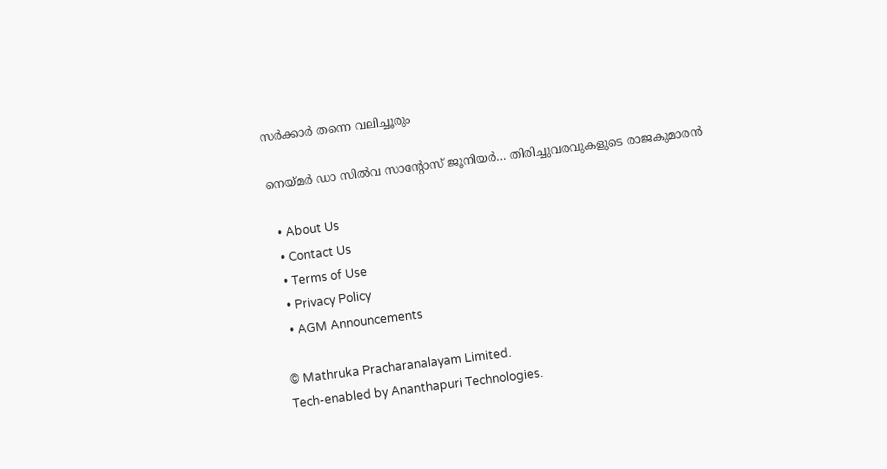സർക്കാർ തന്നെ വലിച്ചൂരും

നെയ്‌മര്‍ ഡാ സില്‍വ സാന്റോസ് ജൂനിയര്‍… തിരിച്ചുവരവുകളുടെ രാജകുമാരന്‍

  • About Us
  • Contact Us
  • Terms of Use
  • Privacy Policy
  • AGM Announcements

© Mathruka Pracharanalayam Limited.
Tech-enabled by Ananthapuri Technologies.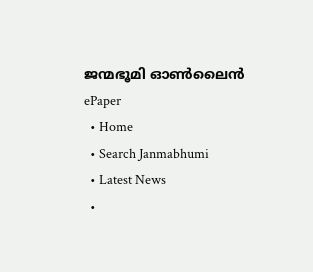ജന്മഭൂമി ഓണ്‍ലൈന്‍
ePaper
  • Home
  • Search Janmabhumi
  • Latest News
  •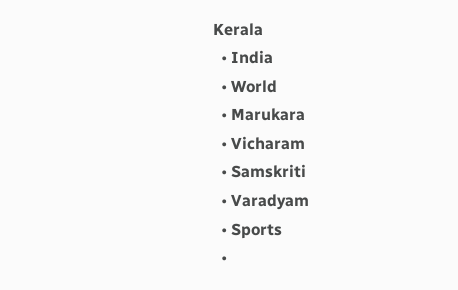Kerala
  • India
  • World
  • Marukara
  • Vicharam
  • Samskriti
  • Varadyam
  • Sports
  •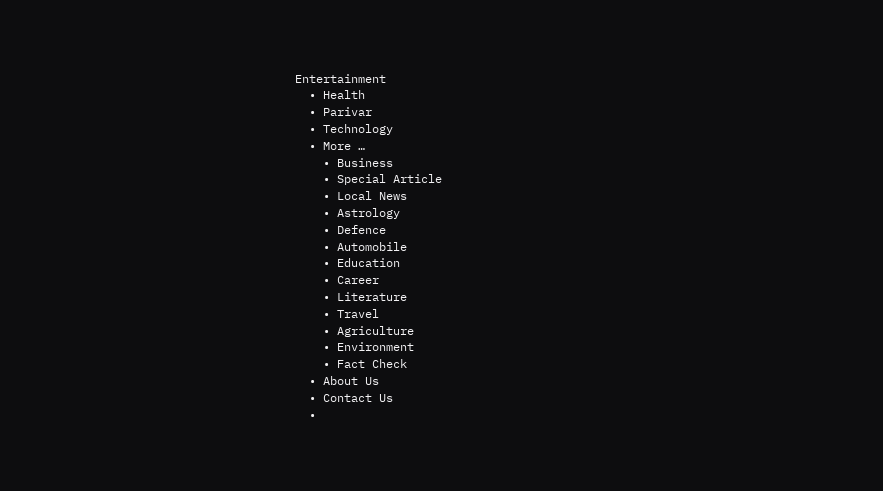Entertainment
  • Health
  • Parivar
  • Technology
  • More …
    • Business
    • Special Article
    • Local News
    • Astrology
    • Defence
    • Automobile
    • Education
    • Career
    • Literature
    • Travel
    • Agriculture
    • Environment
    • Fact Check
  • About Us
  • Contact Us
  •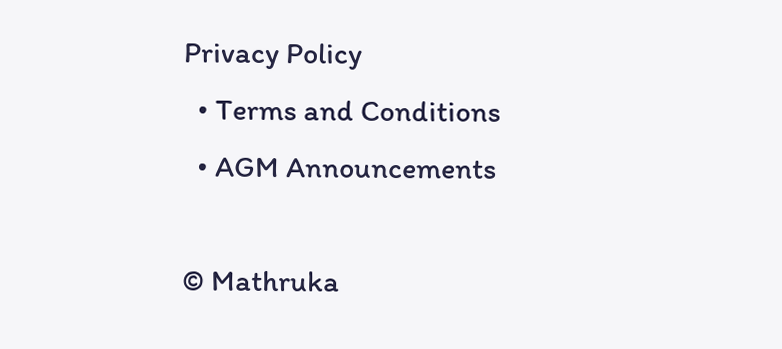Privacy Policy
  • Terms and Conditions
  • AGM Announcements

© Mathruka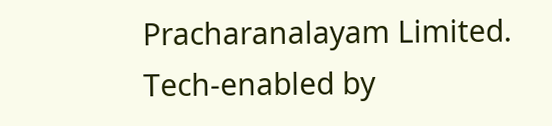Pracharanalayam Limited.
Tech-enabled by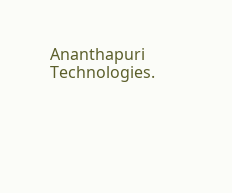Ananthapuri Technologies.